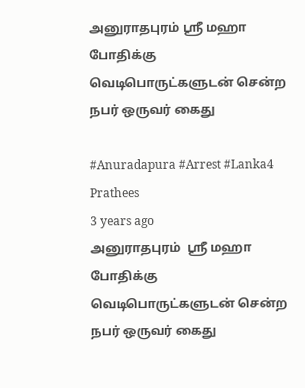அனுராதபுரம் ஸ்ரீ மஹா போதிக்கு வெடிபொருட்களுடன் சென்ற நபர் ஒருவர் கைது

#Anuradapura #Arrest #Lanka4
Prathees
3 years ago
அனுராதபுரம்  ஸ்ரீ மஹா போதிக்கு வெடிபொருட்களுடன் சென்ற நபர் ஒருவர் கைது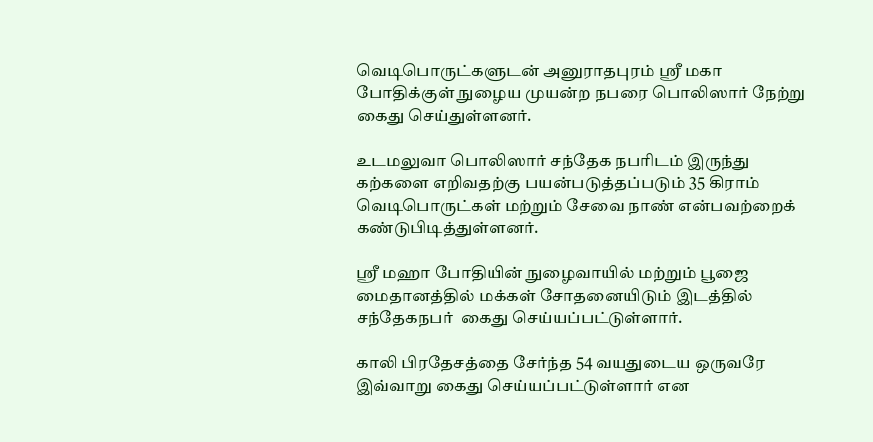வெடிபொருட்களுடன் அனுராதபுரம் ஸ்ரீ மகா போதிக்குள் நுழைய முயன்ற நபரை பொலிஸார் நேற்று கைது செய்துள்ளனர்.

உடமலுவா பொலிஸார் சந்தேக நபரிடம் இருந்து கற்களை எறிவதற்கு பயன்படுத்தப்படும் 35 கிராம் வெடிபொருட்கள் மற்றும் சேவை நாண் என்பவற்றைக் கண்டுபிடித்துள்ளனர்.

ஸ்ரீ மஹா போதியின் நுழைவாயில் மற்றும் பூஜை மைதானத்தில் மக்கள் சோதனையிடும் இடத்தில் சந்தேகநபர்  கைது செய்யப்பட்டுள்ளார்.

காலி பிரதேசத்தை சேர்ந்த 54 வயதுடைய ஒருவரே இவ்வாறு கைது செய்யப்பட்டுள்ளார் என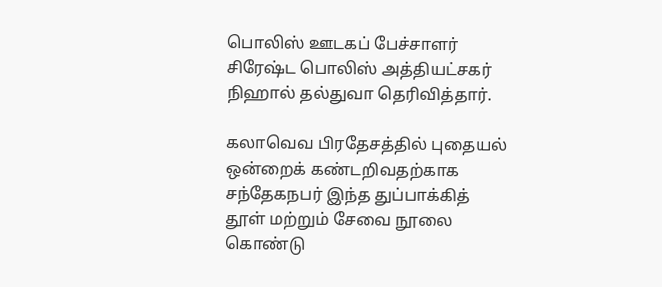பொலிஸ் ஊடகப் பேச்சாளர் சிரேஷ்ட பொலிஸ் அத்தியட்சகர் நிஹால் தல்துவா தெரிவித்தார்.

கலாவெவ பிரதேசத்தில் புதையல் ஒன்றைக் கண்டறிவதற்காக சந்தேகநபர் இந்த துப்பாக்கித் தூள் மற்றும் சேவை நூலை கொண்டு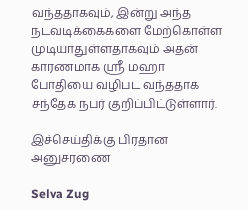வந்ததாகவும், இன்று அந்த நடவடிக்கைகளை மேற்கொள்ள முடியாதுள்ளதாகவும் அதன் காரணமாக ஸ்ரீ மஹா போதியை வழிபட வந்ததாக சந்தேக நபர் குறிப்பிட்டுள்ளார்.

இச்செய்திக்கு பிரதான அனுசரணை

Selva Zug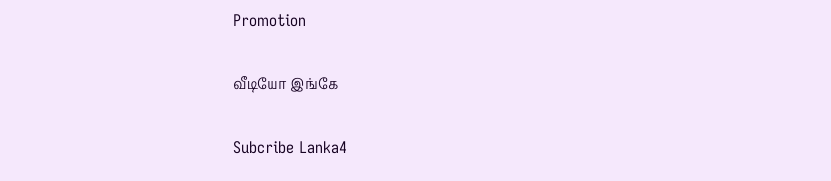Promotion

வீடியோ இங்கே

Subcribe Lanka4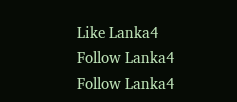Like Lanka4
Follow Lanka4
Follow Lanka4